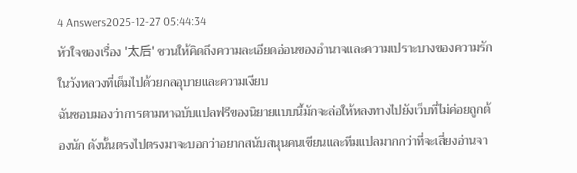4 Answers2025-12-27 05:44:34
หัวใจของเรื่อง '太后' ชวนให้คิดถึงความละเอียดอ่อนของอำนาจและความเปราะบางของความรักในวังหลวงที่เต็มไปด้วยกลอุบายและความเงียบ
ฉันชอบมองว่าการตามหาฉบับแปลฟรีของนิยายแบบนี้มักจะล่อให้หลงทางไปยังเว็บที่ไม่ค่อยถูกต้องนัก ดังนั้นตรงไปตรงมาจะบอกว่าอยากสนับสนุนคนเขียนและทีมแปลมากกว่าที่จะเสี่ยงอ่านจา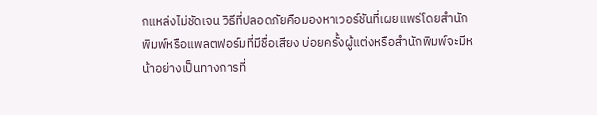กแหล่งไม่ชัดเจน วิธีที่ปลอดภัยคือมองหาเวอร์ชันที่เผยแพร่โดยสำนักพิมพ์หรือแพลตฟอร์มที่มีชื่อเสียง บ่อยครั้งผู้แต่งหรือสำนักพิมพ์จะมีหน้าอย่างเป็นทางการที่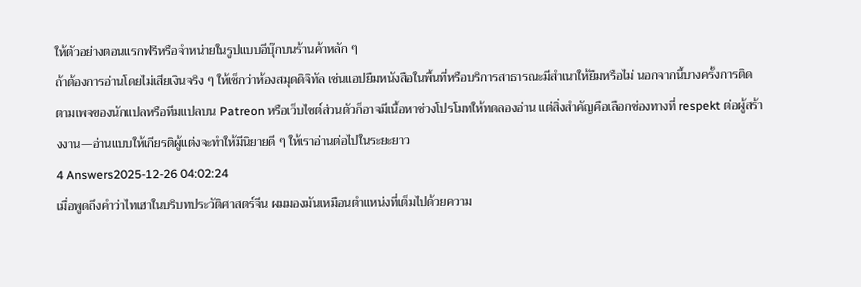ให้ตัวอย่างตอนแรกฟรีหรือจำหน่ายในรูปแบบอีบุ๊กบนร้านค้าหลัก ๆ
ถ้าต้องการอ่านโดยไม่เสียเงินจริง ๆ ให้เช็กว่าห้องสมุดดิจิทัล เช่นแอปยืมหนังสือในพื้นที่หรือบริการสาธารณะมีสำเนาให้ยืมหรือไม่ นอกจากนี้บางครั้งการติดตามเพจของนักแปลหรือทีมแปลบน Patreon หรือเว็บไซต์ส่วนตัวก็อาจมีเนื้อหาช่วงโปรโมทให้ทดลองอ่าน แต่สิ่งสำคัญคือเลือกช่องทางที่ respekt ต่อผู้สร้างงาน—อ่านแบบให้เกียรติผู้แต่งจะทำให้มีนิยายดี ๆ ให้เราอ่านต่อไปในระยะยาว
4 Answers2025-12-26 04:02:24
เมื่อพูดถึงคำว่าไทเฮาในบริบทประวัติศาสตร์จีน ผมมองมันเหมือนตำแหน่งที่เต็มไปด้วยความ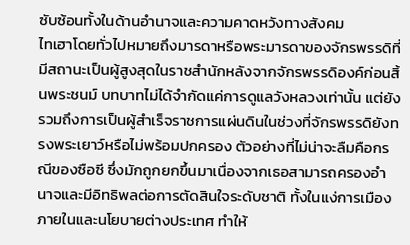ซับซ้อนทั้งในด้านอำนาจและความคาดหวังทางสังคม
ไทเฮาโดยทั่วไปหมายถึงมารดาหรือพระมารดาของจักรพรรดิที่มีสถานะเป็นผู้สูงสุดในราชสำนักหลังจากจักรพรรดิองค์ก่อนสิ้นพระชนม์ บทบาทไม่ได้จำกัดแค่การดูแลวังหลวงเท่านั้น แต่ยังรวมถึงการเป็นผู้สำเร็จราชการแผ่นดินในช่วงที่จักรพรรดิยังทรงพระเยาว์หรือไม่พร้อมปกครอง ตัวอย่างที่ไม่น่าจะลืมคือกรณีของซือซี ซึ่งมักถูกยกขึ้นมาเนื่องจากเธอสามารถครองอำนาจและมีอิทธิพลต่อการตัดสินใจระดับชาติ ทั้งในแง่การเมืองภายในและนโยบายต่างประเทศ ทำให้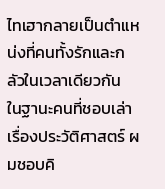ไทเฮากลายเป็นตำแหน่งที่คนทั้งรักและกลัวในเวลาเดียวกัน
ในฐานะคนที่ชอบเล่าเรื่องประวัติศาสตร์ ผมชอบคิ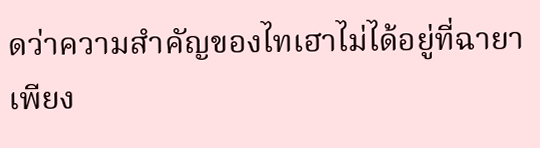ดว่าความสำคัญของไทเฮาไม่ได้อยู่ที่ฉายาเพียง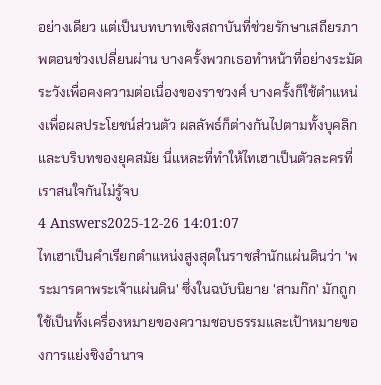อย่างเดียว แต่เป็นบทบาทเชิงสถาบันที่ช่วยรักษาเสถียรภาพตอนช่วงเปลี่ยนผ่าน บางครั้งพวกเธอทำหน้าที่อย่างระมัดระวังเพื่อคงความต่อเนื่องของราชวงศ์ บางครั้งก็ใช้ตำแหน่งเพื่อผลประโยชน์ส่วนตัว ผลลัพธ์ก็ต่างกันไปตามทั้งบุคลิกและบริบทของยุคสมัย นี่แหละที่ทำให้ไทเฮาเป็นตัวละครที่เราสนใจกันไม่รู้จบ
4 Answers2025-12-26 14:01:07
ไทเฮาเป็นคำเรียกตำแหน่งสูงสุดในราชสำนักแผ่นดินว่า 'พระมารดาพระเจ้าแผ่นดิน' ซึ่งในฉบับนิยาย 'สามก๊ก' มักถูกใช้เป็นทั้งเครื่องหมายของความชอบธรรมและเป้าหมายของการแย่งชิงอำนาจ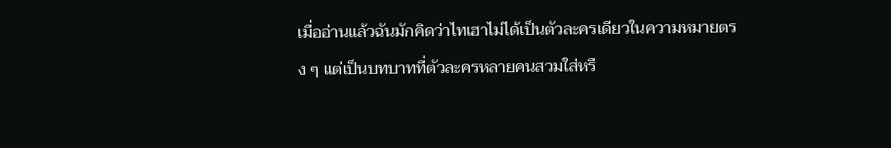เมื่ออ่านแล้วฉันมักคิดว่าไทเฮาไม่ได้เป็นตัวละครเดียวในความหมายตรง ๆ แต่เป็นบทบาทที่ตัวละครหลายคนสวมใส่หรื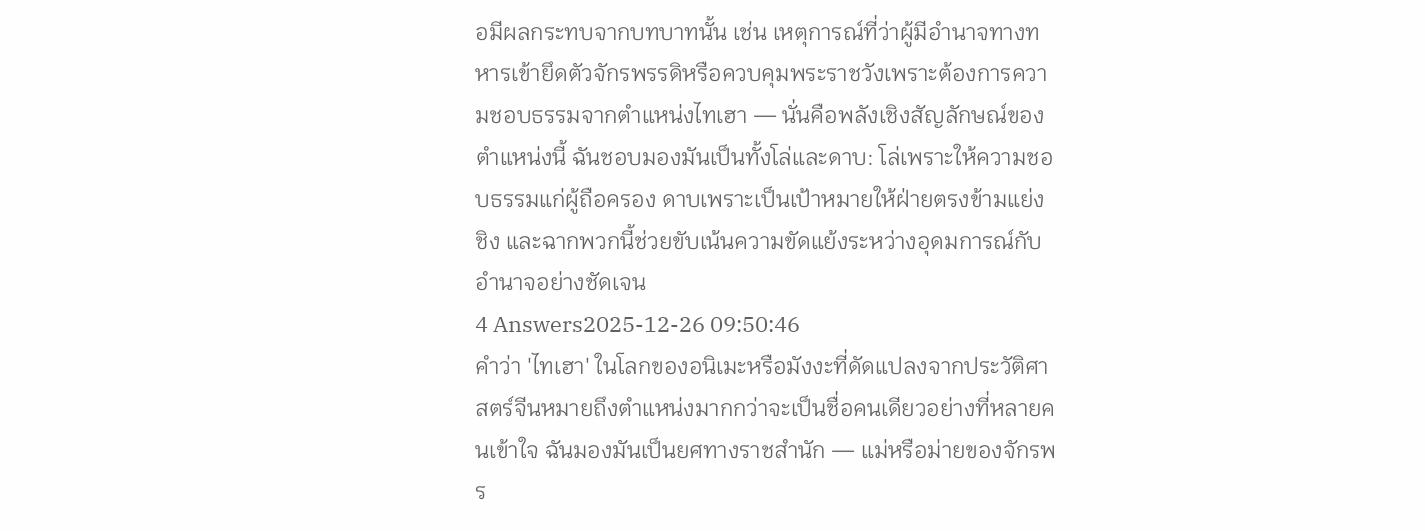อมีผลกระทบจากบทบาทนั้น เช่น เหตุการณ์ที่ว่าผู้มีอำนาจทางทหารเข้ายึดตัวจักรพรรดิหรือควบคุมพระราชวังเพราะต้องการความชอบธรรมจากตำแหน่งไทเฮา — นั่นคือพลังเชิงสัญลักษณ์ของตำแหน่งนี้ ฉันชอบมองมันเป็นทั้งโล่และดาบ: โล่เพราะให้ความชอบธรรมแก่ผู้ถือครอง ดาบเพราะเป็นเป้าหมายให้ฝ่ายตรงข้ามแย่งชิง และฉากพวกนี้ช่วยขับเน้นความขัดแย้งระหว่างอุดมการณ์กับอำนาจอย่างชัดเจน
4 Answers2025-12-26 09:50:46
คำว่า 'ไทเฮา' ในโลกของอนิเมะหรือมังงะที่ดัดแปลงจากประวัติศาสตร์จีนหมายถึงตำแหน่งมากกว่าจะเป็นชื่อคนเดียวอย่างที่หลายคนเข้าใจ ฉันมองมันเป็นยศทางราชสำนัก — แม่หรือม่ายของจักรพร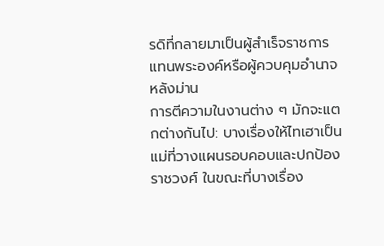รดิที่กลายมาเป็นผู้สำเร็จราชการแทนพระองค์หรือผู้ควบคุมอำนาจหลังม่าน
การตีความในงานต่าง ๆ มักจะแตกต่างกันไป: บางเรื่องให้ไทเฮาเป็นแม่ที่วางแผนรอบคอบและปกป้องราชวงศ์ ในขณะที่บางเรื่อง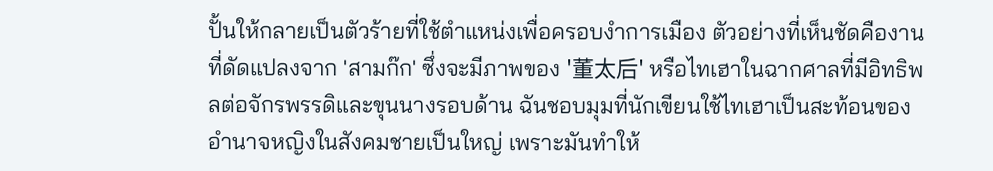ปั้นให้กลายเป็นตัวร้ายที่ใช้ตำแหน่งเพื่อครอบงำการเมือง ตัวอย่างที่เห็นชัดคืองานที่ดัดแปลงจาก 'สามก๊ก' ซึ่งจะมีภาพของ '董太后' หรือไทเฮาในฉากศาลที่มีอิทธิพลต่อจักรพรรดิและขุนนางรอบด้าน ฉันชอบมุมที่นักเขียนใช้ไทเฮาเป็นสะท้อนของอำนาจหญิงในสังคมชายเป็นใหญ่ เพราะมันทำให้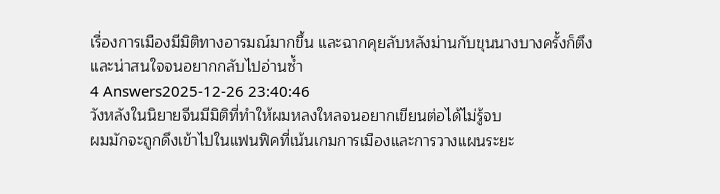เรื่องการเมืองมีมิติทางอารมณ์มากขึ้น และฉากคุยลับหลังม่านกับขุนนางบางครั้งก็ตึงและน่าสนใจจนอยากกลับไปอ่านซ้ำ
4 Answers2025-12-26 23:40:46
วังหลังในนิยายจีนมีมิติที่ทำให้ผมหลงใหลจนอยากเขียนต่อได้ไม่รู้จบ
ผมมักจะถูกดึงเข้าไปในแฟนฟิคที่เน้นเกมการเมืองและการวางแผนระยะ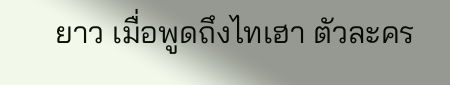ยาว เมื่อพูดถึงไทเฮา ตัวละคร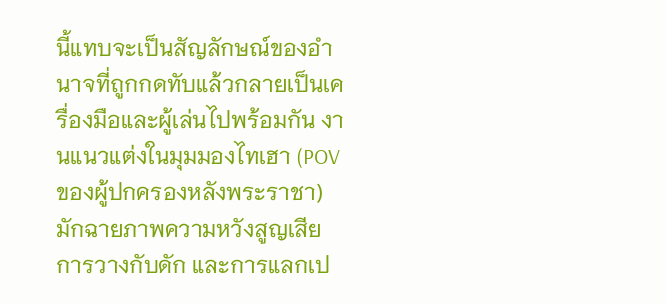นี้แทบจะเป็นสัญลักษณ์ของอำนาจที่ถูกกดทับแล้วกลายเป็นเครื่องมือและผู้เล่นไปพร้อมกัน งานแนวแต่งในมุมมองไทเฮา (POV ของผู้ปกครองหลังพระราชา) มักฉายภาพความหวังสูญเสีย การวางกับดัก และการแลกเป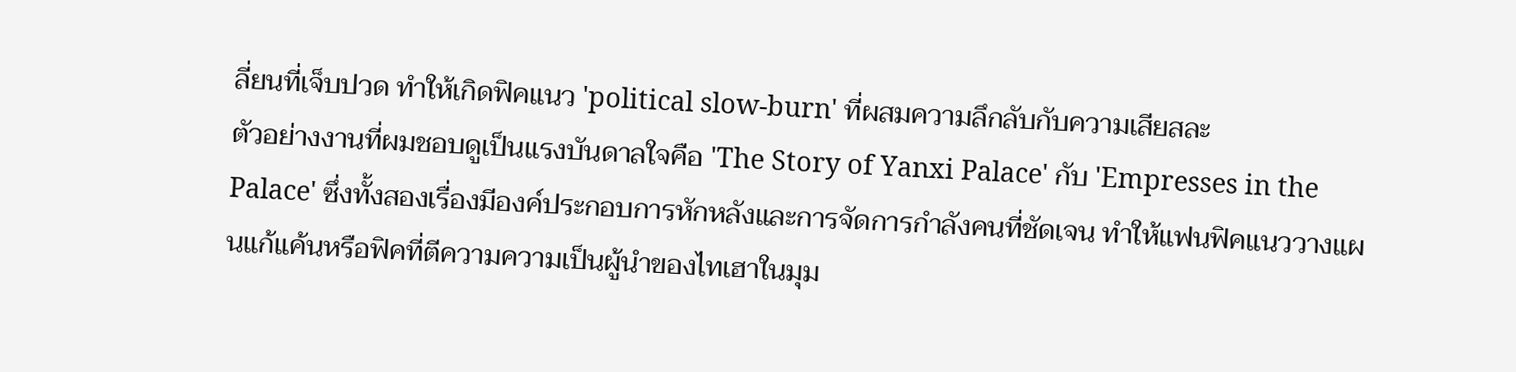ลี่ยนที่เจ็บปวด ทำให้เกิดฟิคแนว 'political slow-burn' ที่ผสมความลึกลับกับความเสียสละ
ตัวอย่างงานที่ผมชอบดูเป็นแรงบันดาลใจคือ 'The Story of Yanxi Palace' กับ 'Empresses in the Palace' ซึ่งทั้งสองเรื่องมีองค์ประกอบการหักหลังและการจัดการกำลังคนที่ชัดเจน ทำให้แฟนฟิคแนววางแผนแก้แค้นหรือฟิคที่ตีความความเป็นผู้นำของไทเฮาในมุม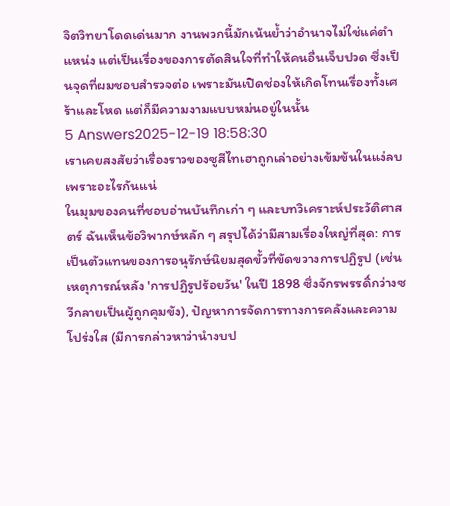จิตวิทยาโดดเด่นมาก งานพวกนี้มักเน้นย้ำว่าอำนาจไม่ใช่แค่ตำแหน่ง แต่เป็นเรื่องของการตัดสินใจที่ทำให้คนอื่นเจ็บปวด ซึ่งเป็นจุดที่ผมชอบสำรวจต่อ เพราะมันเปิดช่องให้เกิดโทนเรื่องทั้งเศร้าและโหด แต่ก็มีความงามแบบหม่นอยู่ในนั้น
5 Answers2025-12-19 18:58:30
เราเคยสงสัยว่าเรื่องราวของซูสีไทเฮาถูกเล่าอย่างเข้มข้นในแง่ลบเพราะอะไรกันแน่
ในมุมของคนที่ชอบอ่านบันทึกเก่า ๆ และบทวิเคราะห์ประวัติศาสตร์ ฉันเห็นข้อวิพากษ์หลัก ๆ สรุปได้ว่ามีสามเรื่องใหญ่ที่สุด: การเป็นตัวแทนของการอนุรักษ์นิยมสุดขั้วที่ขัดขวางการปฏิรูป (เช่น เหตุการณ์หลัง 'การปฏิรูปร้อยวัน' ในปี 1898 ซึ่งจักรพรรดิ์กว่างซวีกลายเป็นผู้ถูกคุมขัง), ปัญหาการจัดการทางการคลังและความโปร่งใส (มีการกล่าวหาว่านำงบป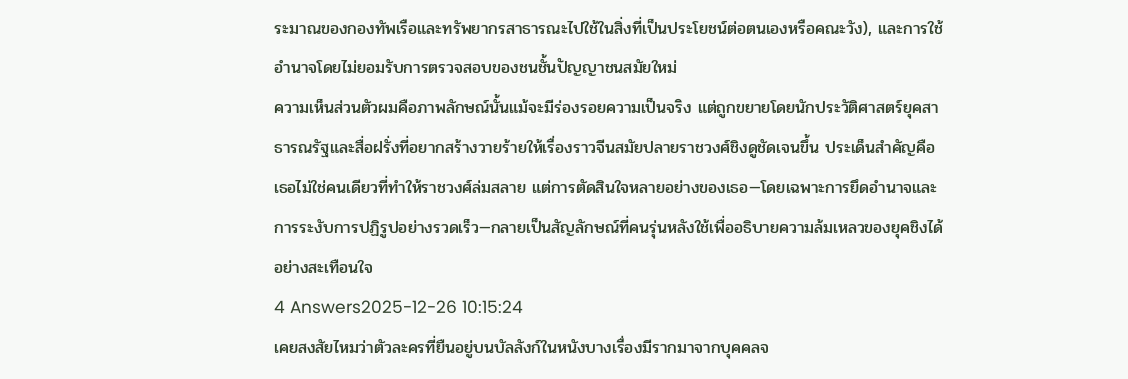ระมาณของกองทัพเรือและทรัพยากรสาธารณะไปใช้ในสิ่งที่เป็นประโยชน์ต่อตนเองหรือคณะวัง), และการใช้อำนาจโดยไม่ยอมรับการตรวจสอบของชนชั้นปัญญาชนสมัยใหม่
ความเห็นส่วนตัวผมคือภาพลักษณ์นั้นแม้จะมีร่องรอยความเป็นจริง แต่ถูกขยายโดยนักประวัติศาสตร์ยุคสาธารณรัฐและสื่อฝรั่งที่อยากสร้างวายร้ายให้เรื่องราวจีนสมัยปลายราชวงศ์ชิงดูชัดเจนขึ้น ประเด็นสำคัญคือเธอไม่ใช่คนเดียวที่ทำให้ราชวงศ์ล่มสลาย แต่การตัดสินใจหลายอย่างของเธอ—โดยเฉพาะการยึดอำนาจและการระงับการปฏิรูปอย่างรวดเร็ว—กลายเป็นสัญลักษณ์ที่คนรุ่นหลังใช้เพื่ออธิบายความล้มเหลวของยุคชิงได้อย่างสะเทือนใจ
4 Answers2025-12-26 10:15:24
เคยสงสัยไหมว่าตัวละครที่ยืนอยู่บนบัลลังก์ในหนังบางเรื่องมีรากมาจากบุคคลจ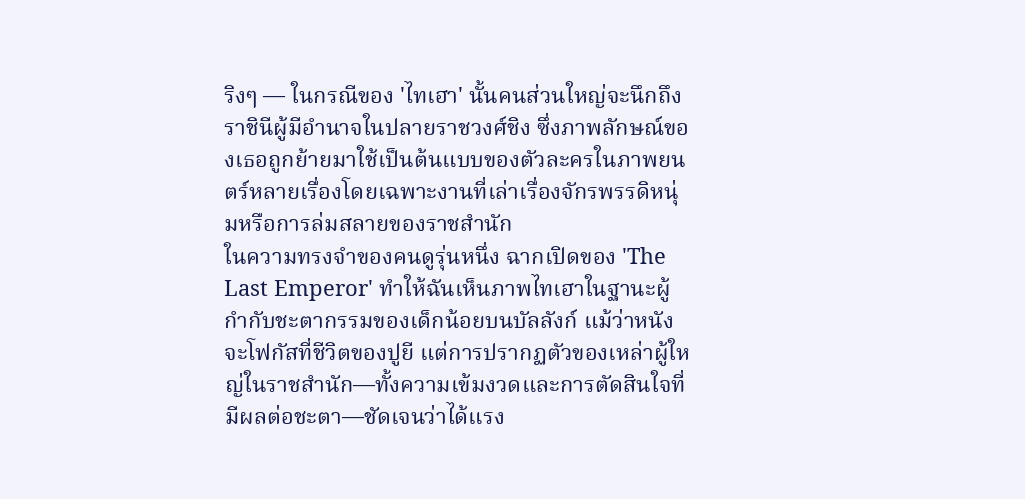ริงๆ — ในกรณีของ 'ไทเฮา' นั้นคนส่วนใหญ่จะนึกถึงราชินีผู้มีอำนาจในปลายราชวงศ์ชิง ซึ่งภาพลักษณ์ของเธอถูกย้ายมาใช้เป็นต้นแบบของตัวละครในภาพยนตร์หลายเรื่องโดยเฉพาะงานที่เล่าเรื่องจักรพรรดิหนุ่มหรือการล่มสลายของราชสำนัก
ในความทรงจำของคนดูรุ่นหนึ่ง ฉากเปิดของ 'The Last Emperor' ทำให้ฉันเห็นภาพไทเฮาในฐานะผู้กำกับชะตากรรมของเด็กน้อยบนบัลลังก์ แม้ว่าหนังจะโฟกัสที่ชีวิตของปูยี แต่การปรากฏตัวของเหล่าผู้ใหญ่ในราชสำนัก—ทั้งความเข้มงวดและการตัดสินใจที่มีผลต่อชะตา—ชัดเจนว่าได้แรง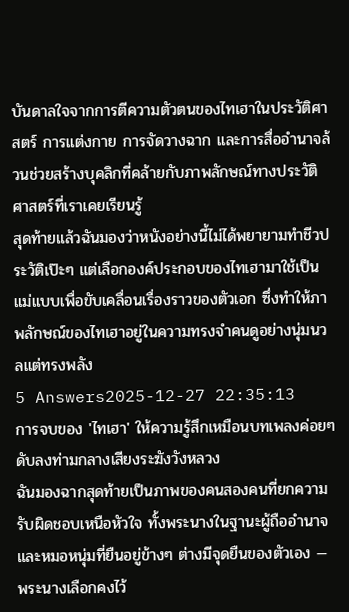บันดาลใจจากการตีความตัวตนของไทเฮาในประวัติศาสตร์ การแต่งกาย การจัดวางฉาก และการสื่ออำนาจล้วนช่วยสร้างบุคลิกที่คล้ายกับภาพลักษณ์ทางประวัติศาสตร์ที่เราเคยเรียนรู้
สุดท้ายแล้วฉันมองว่าหนังอย่างนี้ไม่ได้พยายามทำชีวประวัติเป๊ะๆ แต่เลือกองค์ประกอบของไทเฮามาใช้เป็นแม่แบบเพื่อขับเคลื่อนเรื่องราวของตัวเอก ซึ่งทำให้ภาพลักษณ์ของไทเฮาอยู่ในความทรงจำคนดูอย่างนุ่มนวลแต่ทรงพลัง
5 Answers2025-12-27 22:35:13
การจบของ 'ไทเฮา' ให้ความรู้สึกเหมือนบทเพลงค่อยๆ ดับลงท่ามกลางเสียงระฆังวังหลวง
ฉันมองฉากสุดท้ายเป็นภาพของคนสองคนที่ยกความรับผิดชอบเหนือหัวใจ ทั้งพระนางในฐานะผู้ถืออำนาจและหมอหนุ่มที่ยืนอยู่ข้างๆ ต่างมีจุดยืนของตัวเอง — พระนางเลือกคงไว้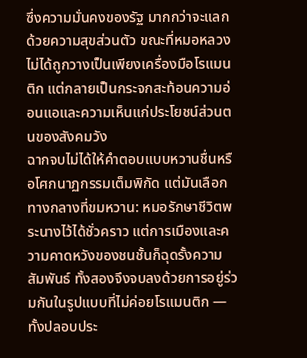ซึ่งความมั่นคงของรัฐ มากกว่าจะแลกด้วยความสุขส่วนตัว ขณะที่หมอหลวงไม่ได้ถูกวางเป็นเพียงเครื่องมือโรแมนติก แต่กลายเป็นกระจกสะท้อนความอ่อนแอและความเห็นแก่ประโยชน์ส่วนตนของสังคมวัง
ฉากจบไม่ได้ให้คำตอบแบบหวานชื่นหรือโศกนาฏกรรมเต็มพิกัด แต่มันเลือกทางกลางที่ขมหวาน: หมอรักษาชีวิตพระนางไว้ได้ชั่วคราว แต่การเมืองและความคาดหวังของชนชั้นก็ฉุดรั้งความสัมพันธ์ ทั้งสองจึงจบลงด้วยการอยู่ร่วมกันในรูปแบบที่ไม่ค่อยโรแมนติก — ทั้งปลอบประ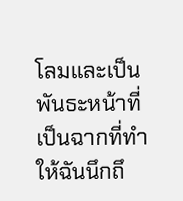โลมและเป็นพันธะหน้าที่ เป็นฉากที่ทำให้ฉันนึกถึ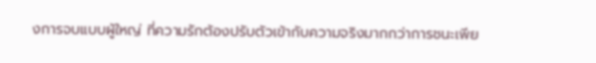งการจบแบบผู้ใหญ่ ที่ความรักต้องปรับตัวเข้ากับความจริงมากกว่าการชนะเพีย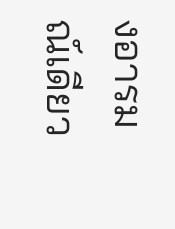งอารมณ์เดียว